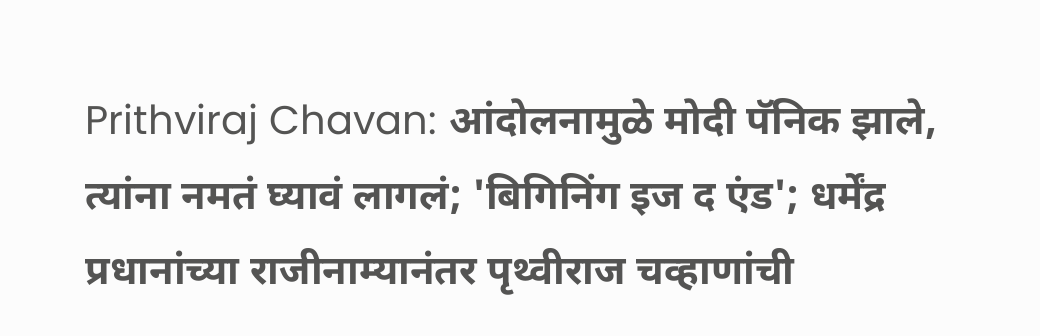Prithviraj Chavan: आंदोलनामुळे मोदी पॅनिक झाले, त्यांना नमतं घ्यावं लागलं; 'बिगिनिंग इज द एंड'; धर्मेंद्र प्रधानांच्या राजीनाम्यानंतर पृथ्वीराज चव्हाणांची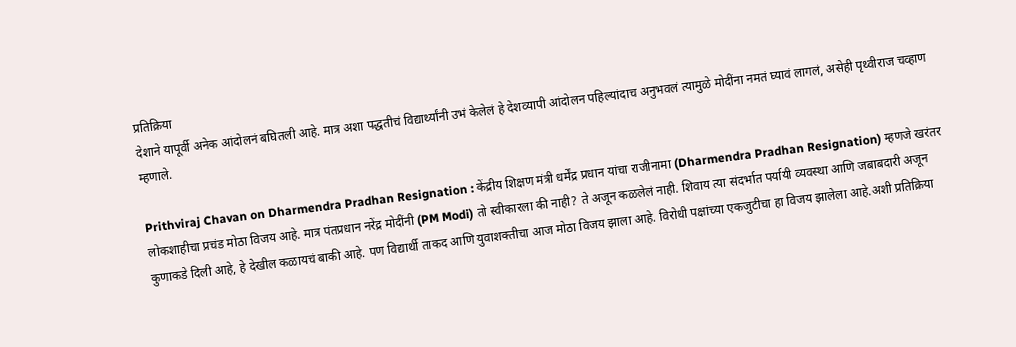प्रतिक्रिया
देशाने यापूर्वी अनेक आंदोलनं बघितली आहे. मात्र अशा पद्धतीचं विद्यार्थ्यांनी उभं केलेलं हे देशव्यापी आंदोलन पहिल्यांदाच अनुभवलं त्यामुळे मोदींना नमतं घ्यावं लागलं, असेही पृथ्वीराज चव्हाण म्हणाले.

Prithviraj Chavan on Dharmendra Pradhan Resignation : केंद्रीय शिक्षण मंत्री धर्मेंद्र प्रधान यांचा राजीनामा (Dharmendra Pradhan Resignation) म्हणजे खरंतर लोकशाहीचा प्रचंड मोठा विजय आहे. मात्र पंतप्रधान नरेंद्र मोदींनी (PM Modi) तो स्वीकारला की नाही? ते अजून कळलेलं नाही. शिवाय त्या संदर्भात पर्यायी व्यवस्था आणि जबाबदारी अजून कुणाकडे दिली आहे, हे देखील कळायचं बाकी आहे. पण विद्यार्थी ताकद आणि युवाशक्तीचा आज मोठा विजय झाला आहे. विरोधी पक्षांच्या एकजुटीचा हा विजय झालेला आहे.अशी प्रतिक्रिया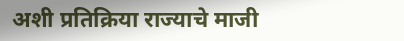अशी प्रतिक्रिया राज्याचे माजी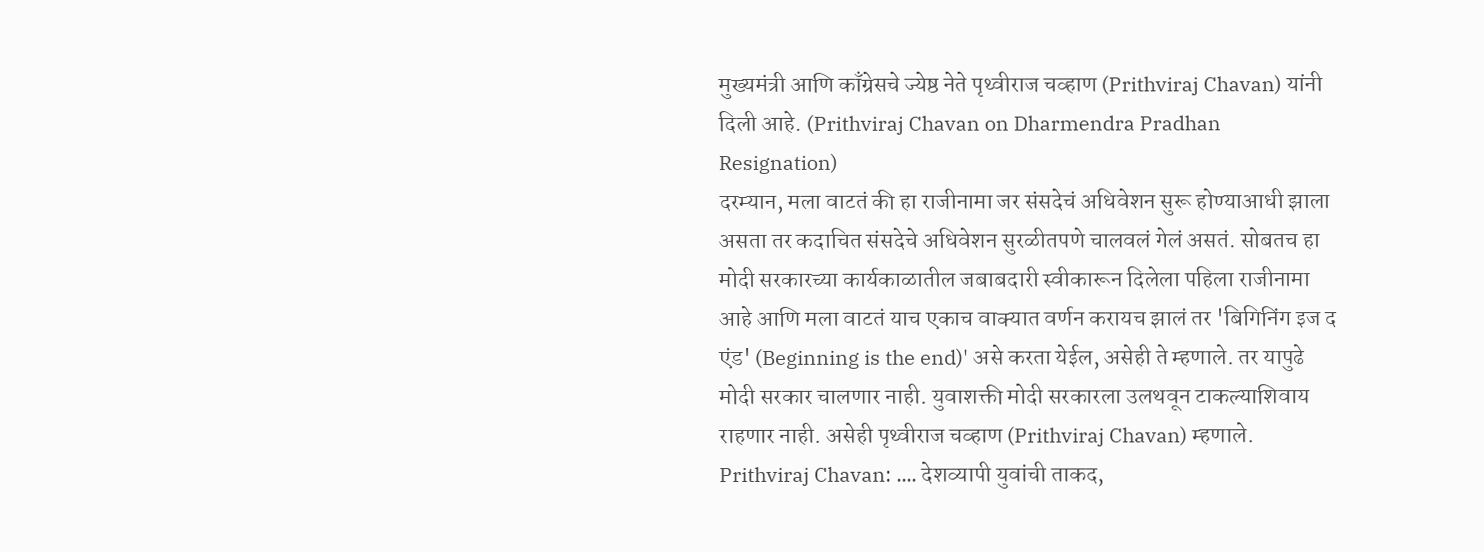मुख्यमंत्री आणि काँग्रेसचे ज्येष्ठ नेते पृथ्वीराज चव्हाण (Prithviraj Chavan) यांनी दिली आहे. (Prithviraj Chavan on Dharmendra Pradhan Resignation)
दरम्यान, मला वाटतं की हा राजीनामा जर संसदेचं अधिवेशन सुरू होण्याआधी झाला असता तर कदाचित संसदेचे अधिवेशन सुरळीतपणे चालवलं गेलं असतं. सोबतच हा मोदी सरकारच्या कार्यकाळातील जबाबदारी स्वीकारून दिलेला पहिला राजीनामा आहे आणि मला वाटतं याच एकाच वाक्यात वर्णन करायच झालं तर 'बिगिनिंग इज द एंड' (Beginning is the end)' असे करता येईल, असेही ते म्हणाले. तर यापुढे मोदी सरकार चालणार नाही. युवाशक्ती मोदी सरकारला उलथवून टाकल्याशिवाय राहणार नाही. असेही पृथ्वीराज चव्हाण (Prithviraj Chavan) म्हणाले.
Prithviraj Chavan: .... देशव्यापी युवांची ताकद,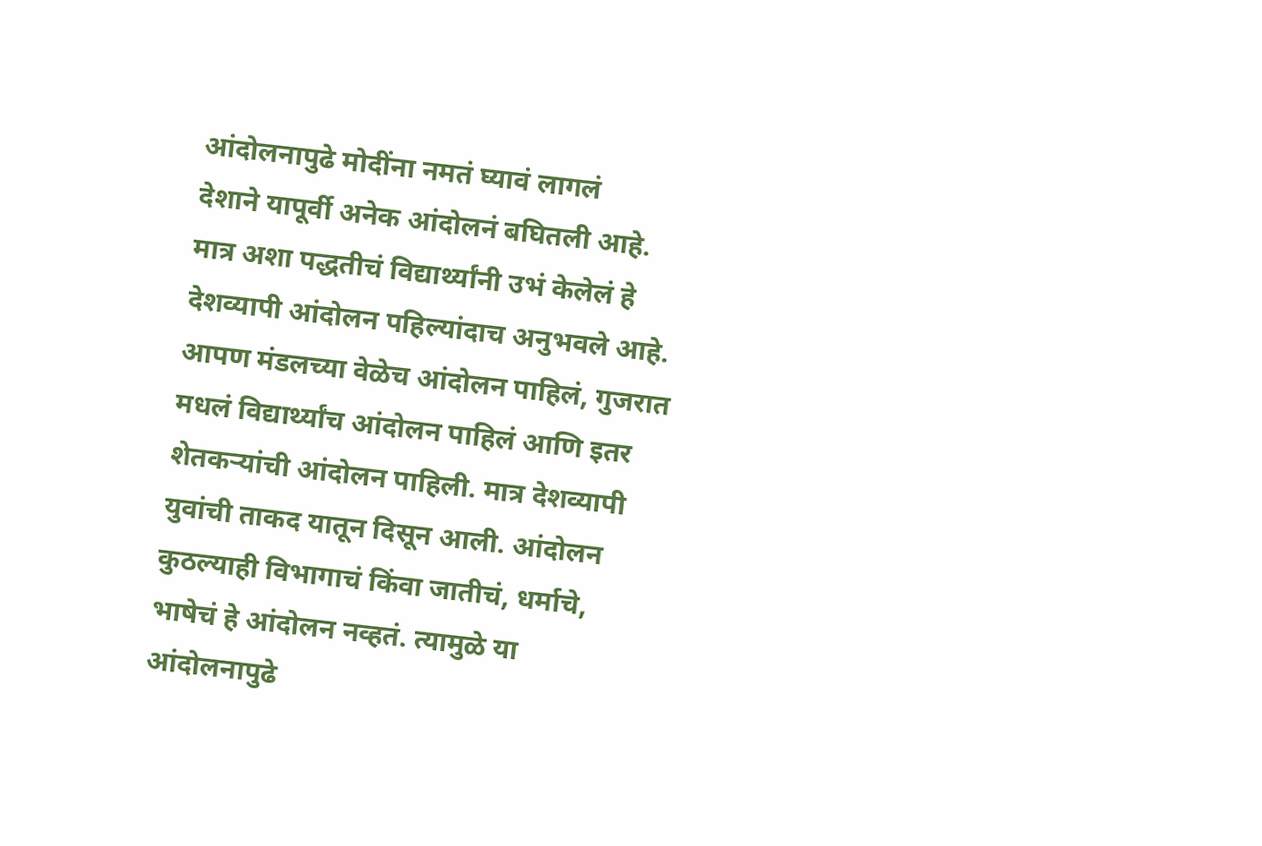आंदोलनापुढे मोदींना नमतं घ्यावं लागलं
देशाने यापूर्वी अनेक आंदोलनं बघितली आहे. मात्र अशा पद्धतीचं विद्यार्थ्यांनी उभं केलेलं हे देशव्यापी आंदोलन पहिल्यांदाच अनुभवले आहे. आपण मंडलच्या वेळेच आंदोलन पाहिलं, गुजरात मधलं विद्यार्थ्यांच आंदोलन पाहिलं आणि इतर शेतकऱ्यांची आंदोलन पाहिली. मात्र देशव्यापी युवांची ताकद यातून दिसून आली. आंदोलन कुठल्याही विभागाचं किंवा जातीचं, धर्माचे, भाषेचं हे आंदोलन नव्हतं. त्यामुळे या आंदोलनापुढे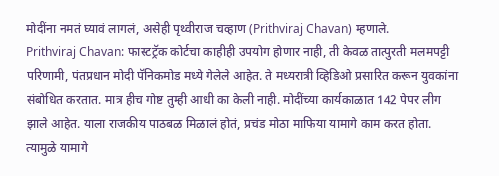मोदींना नमतं घ्यावं लागलं, असेही पृथ्वीराज चव्हाण (Prithviraj Chavan) म्हणाले.
Prithviraj Chavan: फास्टट्रॅक कोर्टचा काहीही उपयोग होणार नाही, ती केवळ तात्पुरती मलमपट्टी
परिणामी, पंतप्रधान मोदी पॅनिकमोड मध्ये गेलेले आहेत. ते मध्यरात्री व्हिडिओ प्रसारित करून युवकांना संबोधित करतात. मात्र हीच गोष्ट तुम्ही आधी का केली नाही. मोदींच्या कार्यकाळात 142 पेपर लीग झाले आहेत. याला राजकीय पाठबळ मिळालं होतं, प्रचंड मोठा माफिया यामागे काम करत होता. त्यामुळे यामागे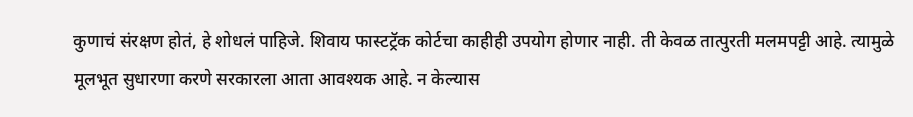कुणाचं संरक्षण होतं, हे शोधलं पाहिजे. शिवाय फास्टट्रॅक कोर्टचा काहीही उपयोग होणार नाही. ती केवळ तात्पुरती मलमपट्टी आहे. त्यामुळे मूलभूत सुधारणा करणे सरकारला आता आवश्यक आहे. न केल्यास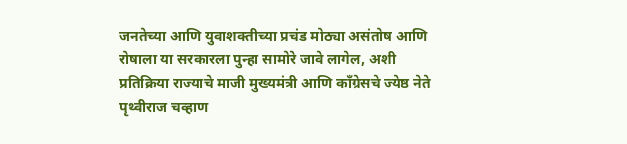जनतेच्या आणि युवाशक्तीच्या प्रचंड मोठ्या असंतोष आणि रोषाला या सरकारला पुन्हा सामोरे जावे लागेल, अशी प्रतिक्रिया राज्याचे माजी मुख्यमंत्री आणि काँग्रेसचे ज्येष्ठ नेते पृथ्वीराज चव्हाण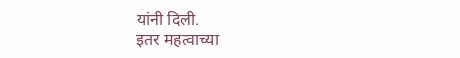यांनी दिली.
इतर महत्वाच्या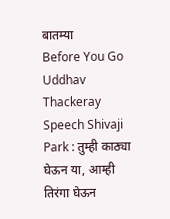बातम्या
Before You Go
Uddhav Thackeray Speech Shivaji Park : तुम्ही काठ्या घेऊन या, आम्ही तिरंगा घेऊन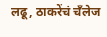लढू, ठाकरेंचं चँलेज